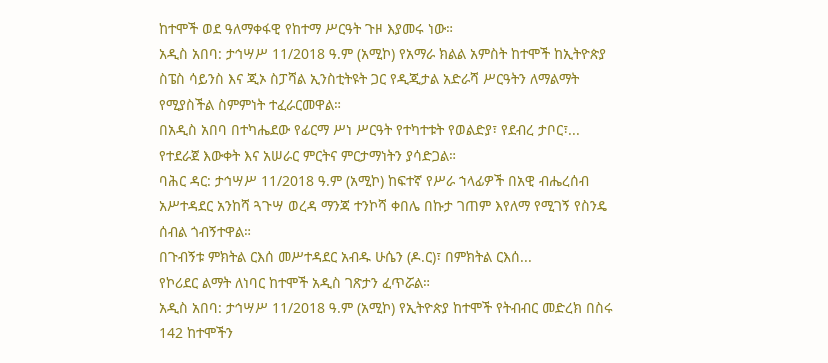ከተሞች ወደ ዓለማቀፋዊ የከተማ ሥርዓት ጉዞ እያመሩ ነው።
አዲስ አበባ: ታኅሣሥ 11/2018 ዓ.ም (አሚኮ) የአማራ ክልል አምስት ከተሞች ከኢትዮጵያ ስፔስ ሳይንስ እና ጂኦ ስፓሻል ኢንስቲትዩት ጋር የዲጂታል አድራሻ ሥርዓትን ለማልማት የሚያስችል ስምምነት ተፈራርመዋል።
በአዲስ አበባ በተካሔደው የፊርማ ሥነ ሥርዓት የተካተቱት የወልድያ፣ የደብረ ታቦር፣...
የተደራጀ እውቀት እና አሠራር ምርትና ምርታማነትን ያሳድጋል።
ባሕር ዳር: ታኅሣሥ 11/2018 ዓ.ም (አሚኮ) ከፍተኛ የሥራ ኀላፊዎች በአዊ ብሔረሰብ አሥተዳደር አንከሻ ጓጉሣ ወረዳ ማንጃ ተንኮሻ ቀበሌ በኩታ ገጠም እየለማ የሚገኝ የስንዴ ሰብል ጎብኝተዋል።
በጉብኝቱ ምክትል ርእሰ መሥተዳደር አብዱ ሁሴን (ዶ.ር)፣ በምክትል ርእሰ...
የኮሪደር ልማት ለነባር ከተሞች አዲስ ገጽታን ፈጥሯል።
አዲስ አበባ: ታኅሣሥ 11/2018 ዓ.ም (አሚኮ) የኢትዮጵያ ከተሞች የትብብር መድረክ በስሩ 142 ከተሞችን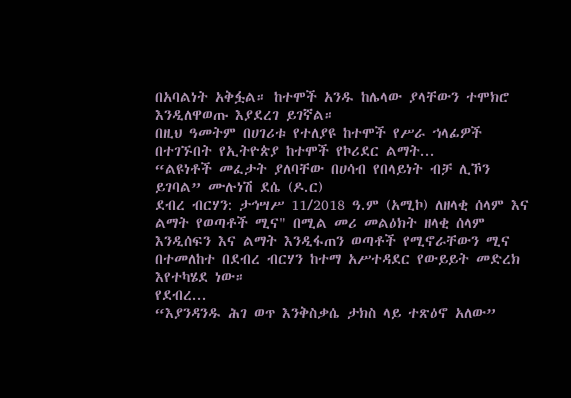በአባልነት አቅፏል። ከተሞች አንዱ ከሌላው ያላቸውን ተሞክሮ እንዲለዋወጡ እያደረገ ይገኛል።
በዚህ ዓመትም በሀገሪቱ የተለያዩ ከተሞች የሥራ ኀላፊዎች በተገኙበት የኢትዮጵያ ከተሞች የኮሪደር ልማት...
“ልዩነቶች መፈታት ያለባቸው በሀሳብ የበላይነት ብቻ ሊኾን ይገባል” ሙሉነሽ ደሴ (ዶ.ር)
ደብረ ብርሃን: ታኅሣሥ 11/2018 ዓ.ም (አሚኮ) ለዘላቂ ሰላም እና ልማት የወጣቶች ሚና" በሚል መሪ መልዕክት ዘላቂ ሰላም እንዲሰፍን እና ልማት እንዲፋጠን ወጣቶች የሚኖራቸውን ሚና በተመለከተ በደብረ ብርሃን ከተማ አሥተዳደር የውይይት መድረክ እየተካሄደ ነው።
የደብረ...
“እያንዳንዱ ሕገ ወጥ እንቅስቃሴ ታክስ ላይ ተጽዕኖ አለው”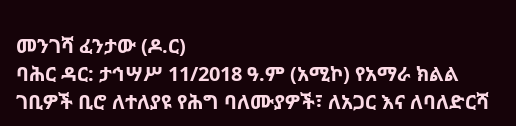መንገሻ ፈንታው (ዶ.ር)
ባሕር ዳር: ታኅሣሥ 11/2018 ዓ.ም (አሚኮ) የአማራ ክልል ገቢዎች ቢሮ ለተለያዩ የሕግ ባለሙያዎች፣ ለአጋር እና ለባለድርሻ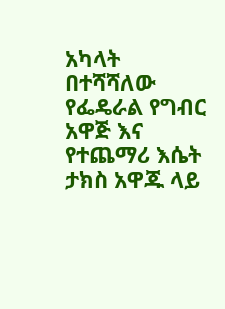አካላት በተሻሻለው የፌዴራል የግብር አዋጅ እና የተጨማሪ እሴት ታክስ አዋጁ ላይ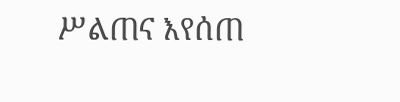ሥልጠና እየሰጠ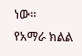ነው።
የአማራ ክልል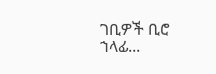ገቢዎች ቢሮ ኀላፊ...